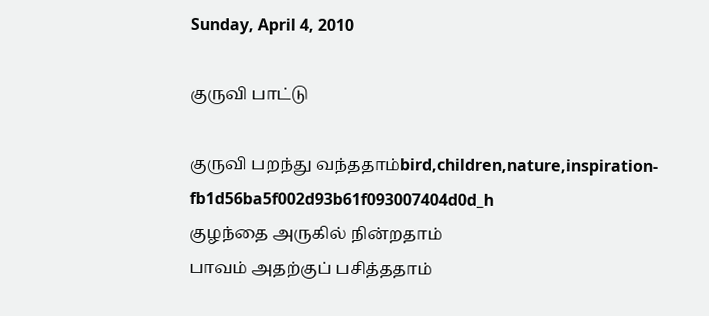Sunday, April 4, 2010

குருவி பாட்டு

குருவி பறந்து வந்ததாம்bird,children,nature,inspiration-fb1d56ba5f002d93b61f093007404d0d_h
குழந்தை அருகில் நின்றதாம்
பாவம் அதற்குப் பசித்ததாம்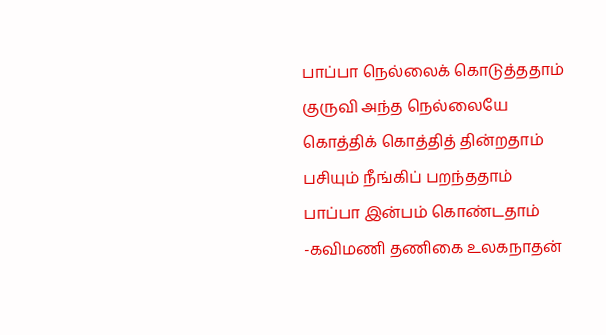பாப்பா நெல்லைக் கொடுத்ததாம்
குருவி அந்த நெல்லையே
கொத்திக் கொத்தித் தின்றதாம்
பசியும் நீங்கிப் பறந்ததாம்
பாப்பா இன்பம் கொண்டதாம்
-கவிமணி தணிகை உலகநாதன்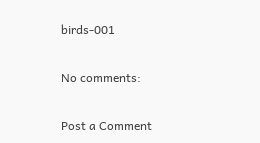birds-001

No comments:

Post a Comment